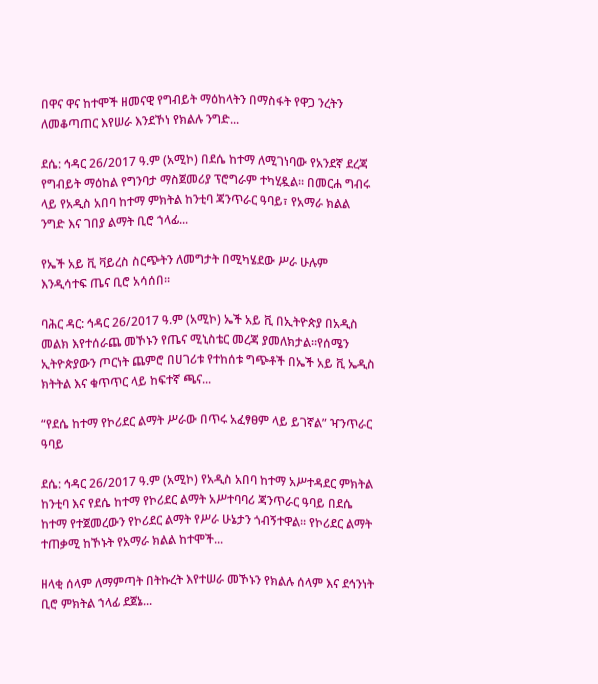በዋና ዋና ከተሞች ዘመናዊ የግብይት ማዕከላትን በማስፋት የዋጋ ንረትን ለመቆጣጠር እየሠራ እንደኾነ የክልሉ ንግድ...

ደሴ: ኅዳር 26/2017 ዓ.ም (አሚኮ) በደሴ ከተማ ለሚገነባው የአንደኛ ደረጃ የግብይት ማዕከል የግንባታ ማስጀመሪያ ፕሮግራም ተካሂዷል። በመርሐ ግብሩ ላይ የአዲስ አበባ ከተማ ምክትል ከንቲባ ጃንጥራር ዓባይ፣ የአማራ ክልል ንግድ እና ገበያ ልማት ቢሮ ኀላፊ...

የኤች አይ ቪ ቫይረስ ስርጭትን ለመግታት በሚካሄደው ሥራ ሁሉም እንዲሳተፍ ጤና ቢሮ አሳሰበ፡፡

ባሕር ዳር: ኅዳር 26/2017 ዓ.ም (አሚኮ) ኤች አይ ቪ በኢትዮጵያ በአዲስ መልክ እየተሰራጨ መኾኑን የጤና ሚኒስቴር መረጃ ያመለክታል፡፡የሰሜን ኢትዮጵያውን ጦርነት ጨምሮ በሀገሪቱ የተከሰቱ ግጭቶች በኤች አይ ቪ ኤዲስ ክትትል እና ቁጥጥር ላይ ከፍተኛ ጫና...

“የደሴ ከተማ የኮሪደር ልማት ሥራው በጥሩ አፈፃፀም ላይ ይገኛል” ዣንጥራር ዓባይ

ደሴ: ኅዳር 26/2017 ዓ.ም (አሚኮ) የአዲስ አበባ ከተማ አሥተዳደር ምክትል ከንቲባ እና የደሴ ከተማ የኮሪደር ልማት አሥተባባሪ ጃንጥራር ዓባይ በደሴ ከተማ የተጀመረውን የኮሪደር ልማት የሥራ ሁኔታን ጎብኝተዋል። የኮሪደር ልማት ተጠቃሚ ከኾኑት የአማራ ክልል ከተሞች...

ዘላቂ ሰላም ለማምጣት በትኩረት እየተሠራ መኾኑን የክልሉ ሰላም እና ደኅንነት ቢሮ ምክትል ኀላፊ ደጀኔ...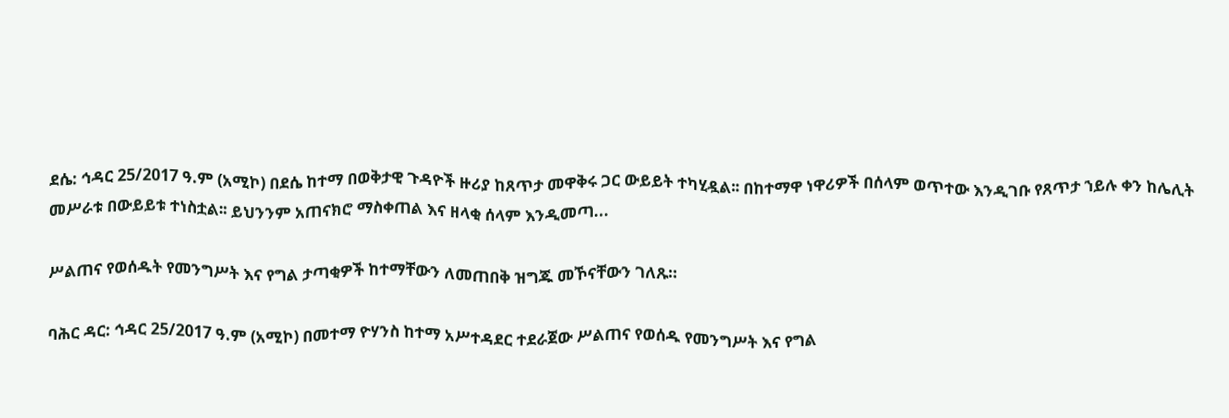ደሴ: ኅዳር 25/2017 ዓ.ም (አሚኮ) በደሴ ከተማ በወቅታዊ ጉዳዮች ዙሪያ ከጸጥታ መዋቅሩ ጋር ውይይት ተካሂዷል፡፡ በከተማዋ ነዋሪዎች በሰላም ወጥተው እንዲገቡ የጸጥታ ኀይሉ ቀን ከሌሊት መሥራቱ በውይይቱ ተነስቷል፡፡ ይህንንም አጠናክሮ ማስቀጠል እና ዘላቂ ሰላም እንዲመጣ...

ሥልጠና የወሰዱት የመንግሥት እና የግል ታጣቂዎች ከተማቸውን ለመጠበቅ ዝግጁ መኾናቸውን ገለጹ።

ባሕር ዳር: ኅዳር 25/2017 ዓ.ም (አሚኮ) በመተማ ዮሃንስ ከተማ አሥተዳደር ተደራጀው ሥልጠና የወሰዱ የመንግሥት እና የግል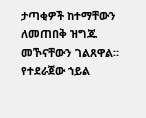ታጣቂዎች ከተማቸውን ለመጠበቅ ዝግጁ መኾናቸውን ገልጸዋል። የተደራጀው ኀይል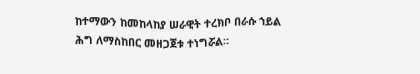ከተማውን ከመከላከያ ሠራዊት ተረክቦ በራሱ ኀይል ሕግ ለማስከበር መዘጋጀቱ ተነግሯል።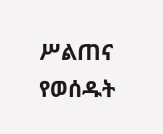ሥልጠና የወሰዱት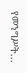የመንግሥት...